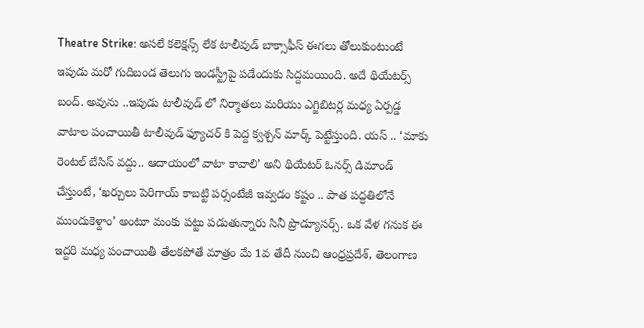Theatre Strike: అసలే కలెక్షన్స్ లేక టాలీవుడ్ బాక్సాఫీస్ ఈగలు తోలుకుంటుంటే ఇపుడు మరో గుదిబండ తెలుగు ఇండస్ట్రీపై పడేందుకు సిద్దమయింది. అదే థియేటర్స్ బంద్. అవును ..ఇపుడు టాలీవుడ్ లో నిర్మాతలు మరియు ఎగ్జిబిటర్ల మధ్య ఏర్పడ్డ వాటాల పంచాయితీ టాలీవుడ్ ఫ్యూచర్ కి పెద్ద క్వశ్చన్ మార్క్ పెట్టేస్తుంది. యస్ .. ‘మాకు రెంటల్ బేసిస్ వద్దు.. ఆదాయంలో వాటా కావాలి’ అని థియేటర్ ఓనర్స్ డిమాండ్ చేస్తుంటే, ‘ఖర్చులు పెరిగాయ్ కాబట్టి పర్సంటేజీ ఇవ్వడం కష్టం .. పాత పద్ధతిలోనే ముందుకెళ్దాం’ అంటూ మంకు పట్టు పడుతున్నారు సినీ ప్రొడ్యూసర్స్. ఒక వేళ గనుక ఈ ఇద్దరి మధ్య పంచాయితీ తేలకపోతే మాత్రం మే 1వ తేదీ నుంచి ఆంధ్రప్రదేశ్, తెలంగాణ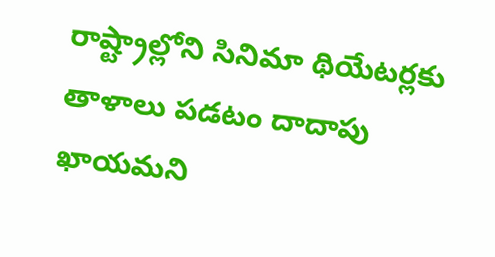రాష్ట్రాల్లోని సినిమా థియేటర్లకు తాళాలు పడటం దాదాపు ఖాయమని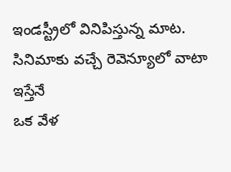ఇండస్ట్రీలో వినిపిస్తున్న మాట.
సినిమాకు వచ్చే రెవెన్యూలో వాటా ఇస్తేనే
ఒక వేళ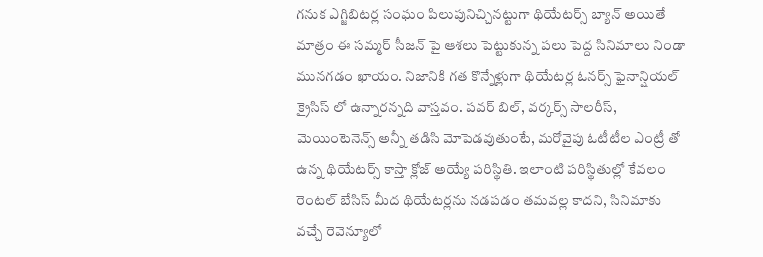గనుక ఎగ్జిబిటర్ల సంఘం పిలుపునిచ్చినట్టుగా థియేటర్స్ బ్యాన్ అయితే మాత్రం ఈ సమ్మర్ సీజన్ పై ఆశలు పెట్టుకున్న పలు పెద్ద సినిమాలు నిండా మునగడం ఖాయం. నిజానికి గత కొన్నేళ్లుగా థియేటర్ల ఓనర్స్ ఫైనాన్షియల్ క్రైసిస్ లో ఉన్నారన్నది వాస్తవం. పవర్ బిల్, వర్కర్స్ సాలరీస్, మెయింటెనెన్స్ అన్నీ తడిసి మోపెడవుతుంటే, మరోవైపు ఓటీటీల ఎంట్రీ తో ఉన్న థియేటర్స్ కాస్తా క్లోజ్ అయ్యే పరిస్థితి. ఇలాంటి పరిస్థితుల్లో కేవలం రెంటల్ బేసిస్ మీద థియేటర్లను నడపడం తమవల్ల కాదని, సినిమాకు వచ్చే రెవెన్యూలో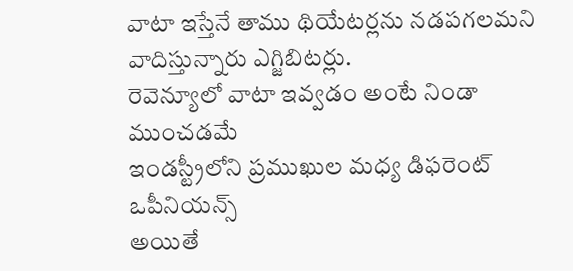వాటా ఇస్తేనే తాము థియేటర్లను నడపగలమని వాదిస్తున్నారు ఎగ్జిబిటర్లు.
రెవెన్యూలో వాటా ఇవ్వడం అంటే నిండా ముంచడమే
ఇండస్ట్రీలోని ప్రముఖుల మధ్య డిఫరెంట్ ఒపీనియన్స్
అయితే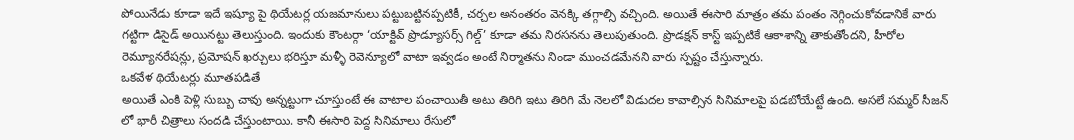పోయినేడు కూడా ఇదే ఇష్యూ పై థియేటర్ల యజమానులు పట్టుబట్టినప్పటికీ, చర్చల అనంతరం వెనక్కి తగ్గాల్సి వచ్చింది. అయితే ఈసారి మాత్రం తమ పంతం నెగ్గించుకోవడానికే వారు గట్టిగా డిసైడ్ అయినట్టు తెలుస్తుంది. ఇందుకు కౌంటర్గా ‘యాక్టివ్ ప్రొడ్యూసర్స్ గిల్డ్’ కూడా తమ నిరసనను తెలుపుతుంది. ప్రొడక్షన్ కాస్ట్ ఇప్పటికే ఆకాశాన్ని తాకుతోందని, హీరోల రెమ్యూనరేషన్లు, ప్రమోషన్ ఖర్చులు భరిస్తూ మళ్ళీ రెవెన్యూలో వాటా ఇవ్వడం అంటే నిర్మాతను నిండా ముంచడమేనని వారు స్పష్టం చేస్తున్నారు.
ఒకవేళ థియేటర్లు మూతపడితే
అయితే ఎంకి పెళ్లి సుబ్బు చావు అన్నట్టుగా చూస్తుంటే ఈ వాటాల పంచాయితీ అటు తిరిగి ఇటు తిరిగి మే నెలలో విడుదల కావాల్సిన సినిమాలపై పడబోయేట్టే ఉంది. అసలే సమ్మర్ సీజన్ లో భారీ చిత్రాలు సందడి చేస్తుంటాయి. కానీ ఈసారి పెద్ద సినిమాలు రేసులో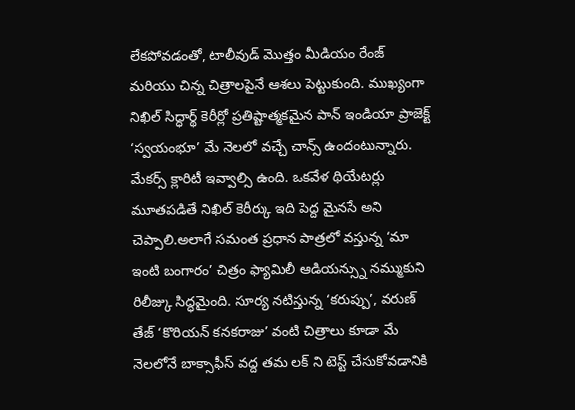లేకపోవడంతో, టాలీవుడ్ మొత్తం మీడియం రేంజ్ మరియు చిన్న చిత్రాలపైనే ఆశలు పెట్టుకుంది. ముఖ్యంగా నిఖిల్ సిద్ధార్థ్ కెరీర్లో ప్రతిష్టాత్మకమైన పాన్ ఇండియా ప్రాజెక్ట్ ‘స్వయంభూ’ మే నెలలో వచ్చే చాన్స్ ఉందంటున్నారు. మేకర్స్ క్లారిటీ ఇవ్వాల్సి ఉంది. ఒకవేళ థియేటర్లు మూతపడితే నిఖిల్ కెరీర్కు ఇది పెద్ద మైనసే అని చెప్పాలి.అలాగే సమంత ప్రధాన పాత్రలో వస్తున్న ‘మా ఇంటి బంగారం’ చిత్రం ఫ్యామిలీ ఆడియన్స్ను నమ్ముకుని రిలీజ్కు సిద్ధమైంది. సూర్య నటిస్తున్న ‘కరుప్పు’, వరుణ్ తేజ్ ‘కొరియన్ కనకరాజు’ వంటి చిత్రాలు కూడా మే నెలలోనే బాక్సాఫీస్ వద్ద తమ లక్ ని టెస్ట్ చేసుకోవడానికి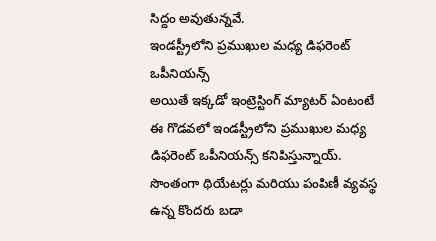సిద్దం అవుతున్నవే.
ఇండస్ట్రీలోని ప్రముఖుల మధ్య డిఫరెంట్ ఒపీనియన్స్
అయితే ఇక్కడో ఇంట్రెస్టింగ్ మ్యాటర్ ఏంటంటే ఈ గొడవలో ఇండస్ట్రీలోని ప్రముఖుల మధ్య డిఫరెంట్ ఒపీనియన్స్ కనిపిస్తున్నాయ్. సొంతంగా థియేటర్లు మరియు పంపిణీ వ్యవస్థ ఉన్న కొందరు బడా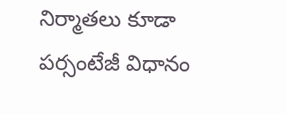నిర్మాతలు కూడా పర్సంటేజీ విధానం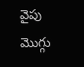వైపు మొగ్గు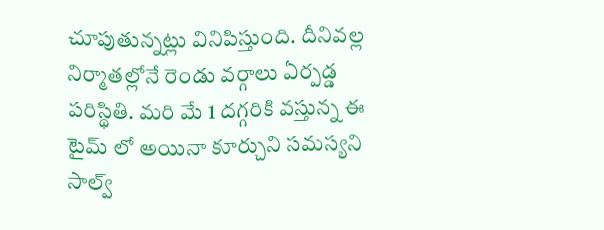చూపుతున్నట్లు వినిపిస్తుంది. దీనివల్ల నిర్మాతల్లోనే రెండు వర్గాలు ఏర్పడ్డ పరిస్థితి. మరి మే 1 దగ్గరికి వస్తున్న ఈ టైమ్ లో అయినా కూర్చుని సమస్యని సాల్వ్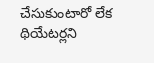చేసుకుంటారో లేక థియేటర్లని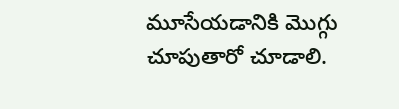మూసేయడానికి మొగ్గు చూపుతారో చూడాలి.